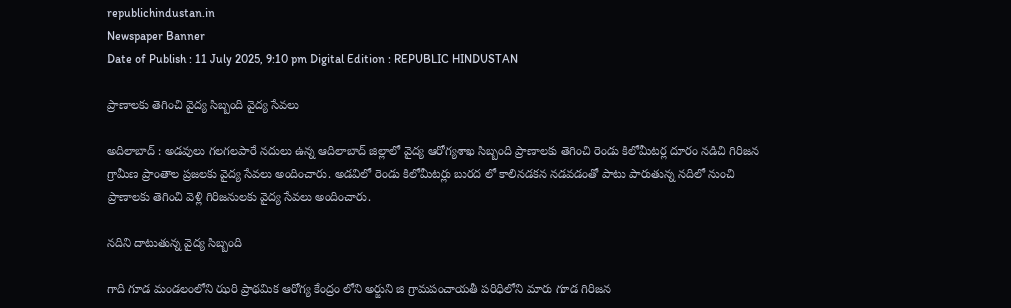republichindustan.in
Newspaper Banner
Date of Publish : 11 July 2025, 9:10 pm Digital Edition : REPUBLIC HINDUSTAN

ప్రాణాలకు తెగించి వైద్య సిబ్బంది వైద్య సేవలు

అదిలాబాద్ : అడవులు గలగలపారే నదులు ఉన్న ఆదిలాబాద్ జిల్లాలో వైద్య ఆరోగ్యశాఖ సిబ్బంది ప్రాణాలకు తెగించి రెండు కిలోమీటర్ల దూరం నడిచి గిరిజన గ్రామీణ ప్రాంతాల ప్రజలకు వైద్య సేవలు అందించారు. అడవిలో రెండు కిలోమీటర్లు బురద లో కాలినడకన నడవడంతో పాటు పారుతున్న నదిలో నుంచి ప్రాణాలకు తెగించి వెళ్లి గిరిజనులకు వైద్య సేవలు అందించారు.

నదిని దాటుతున్న వైద్య సిబ్బంది

గాది గూడ మండలంలోని ఝరి ప్రాథమిక ఆరోగ్య కేంద్రం లోని అర్జుని జి గ్రామపంచాయతీ పరిధిలోని మారు గూడ గిరిజన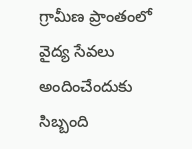గ్రామీణ ప్రాంతంలో వైద్య సేవలు అందించేందుకు సిబ్బంది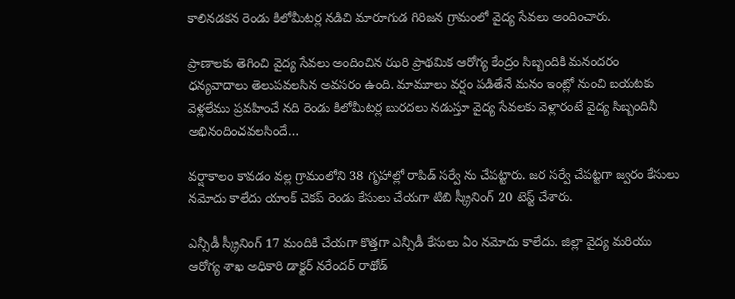కాలినడకన రెండు కిలోమీటర్ల నడిచి మారూగుడ గిరిజన గ్రామంలో వైద్య సేవలు అందించారు.

ప్రాణాలకు తెగించి వైద్య సేవలు అందించిన ఝరి ప్రాథమిక ఆరోగ్య కేంద్రం సిబ్బందికి మనందరం ధన్యవాదాలు తెలుపవలసిన అవసరం ఉంది. మామూలు వర్షం పడితేనే మనం ఇంట్లో నుంచి బయటకు వెళ్లలేము ప్రవహించే నది రెండు కిలోమీటర్ల బురదలు నడుస్తూ వైద్య సేవలకు వెళ్లారంటే వైద్య సిబ్బందినీ అభినందించవలసిందే…

వర్షాకాలం కావడం వల్ల గ్రామంలోని 38 గృహాల్లో రాపిడ్ సర్వే ను చేపట్టారు. జర సర్వే చేపట్టగా జ్వరం కేసులు నమోదు కాలేదు యాంక్ చెకప్ రెండు కేసులు చేయగా టిబి స్క్రీనింగ్ 20 టెస్ట్ చేశారు.

ఎన్సీడీ స్క్రీనింగ్ 17 మందికి చేయగా కొత్తగా ఎన్సీడీ కేసులు ఏం నమోదు కాలేదు. జిల్లా వైద్య మరియు ఆరోగ్య శాఖ అధికారి డాక్టర్ నరేందర్ రాథోడ్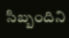సిబ్బందిని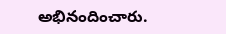అభినందించారు.